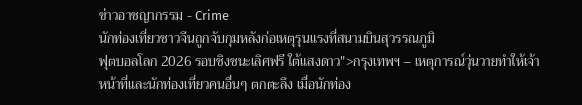ข่าวอาชญากรรม - Crime
นักท่องเที่ยวชาวจีนถูกจับกุมหลังก่อเหตุรุนแรงที่สนามบินสุวรรณภูมิ
ฟุตบอลโลก 2026 รอบชิงชนะเลิศฟรี ใต้แสงดาว">กรุงเทพฯ – เหตุการณ์วุ่นวายทำให้เจ้าหน้าที่และนักท่องเที่ยวคนอื่นๆ ตกตะลึง เมื่อนักท่อง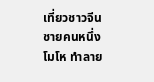เที่ยวชาวจีนชายคนหนึ่งโมโห ทำลาย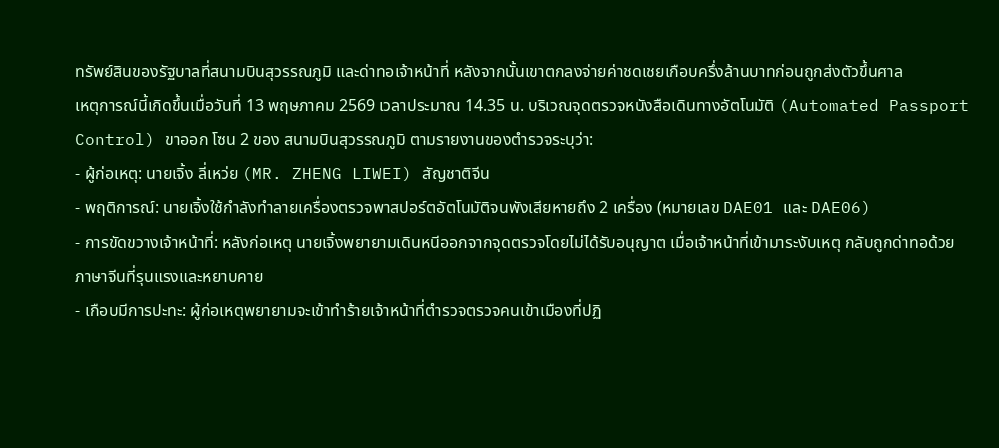ทรัพย์สินของรัฐบาลที่สนามบินสุวรรณภูมิ และด่าทอเจ้าหน้าที่ หลังจากนั้นเขาตกลงจ่ายค่าชดเชยเกือบครึ่งล้านบาทก่อนถูกส่งตัวขึ้นศาล
เหตุการณ์นี้เกิดขึ้นเมื่อวันที่ 13 พฤษภาคม 2569 เวลาประมาณ 14.35 น. บริเวณจุดตรวจหนังสือเดินทางอัตโนมัติ (Automated Passport Control) ขาออก โซน 2 ของ สนามบินสุวรรณภูมิ ตามรายงานของตำรวจระบุว่า:
- ผู้ก่อเหตุ: นายเจิ้ง ลี่เหว่ย (MR. ZHENG LIWEI) สัญชาติจีน
- พฤติการณ์: นายเจิ้งใช้กำลังทำลายเครื่องตรวจพาสปอร์ตอัตโนมัติจนพังเสียหายถึง 2 เครื่อง (หมายเลข DAE01 และ DAE06)
- การขัดขวางเจ้าหน้าที่: หลังก่อเหตุ นายเจิ้งพยายามเดินหนีออกจากจุดตรวจโดยไม่ได้รับอนุญาต เมื่อเจ้าหน้าที่เข้ามาระงับเหตุ กลับถูกด่าทอด้วยภาษาจีนที่รุนแรงและหยาบคาย
- เกือบมีการปะทะ: ผู้ก่อเหตุพยายามจะเข้าทำร้ายเจ้าหน้าที่ตำรวจตรวจคนเข้าเมืองที่ปฏิ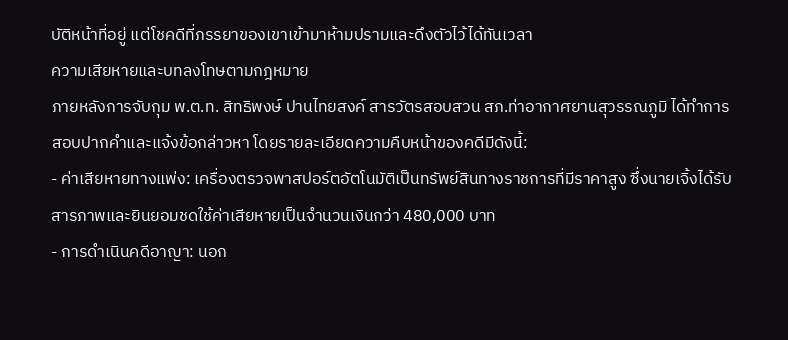บัติหน้าที่อยู่ แต่โชคดีที่ภรรยาของเขาเข้ามาห้ามปรามและดึงตัวไว้ได้ทันเวลา
ความเสียหายและบทลงโทษตามกฎหมาย
ภายหลังการจับกุม พ.ต.ท. สิทธิพงษ์ ปานไทยสงค์ สารวัตรสอบสวน สภ.ท่าอากาศยานสุวรรณภูมิ ได้ทำการสอบปากคำและแจ้งข้อกล่าวหา โดยรายละเอียดความคืบหน้าของคดีมีดังนี้:
- ค่าเสียหายทางแพ่ง: เครื่องตรวจพาสปอร์ตอัตโนมัติเป็นทรัพย์สินทางราชการที่มีราคาสูง ซึ่งนายเจิ้งได้รับสารภาพและยินยอมชดใช้ค่าเสียหายเป็นจำนวนเงินกว่า 480,000 บาท
- การดำเนินคดีอาญา: นอก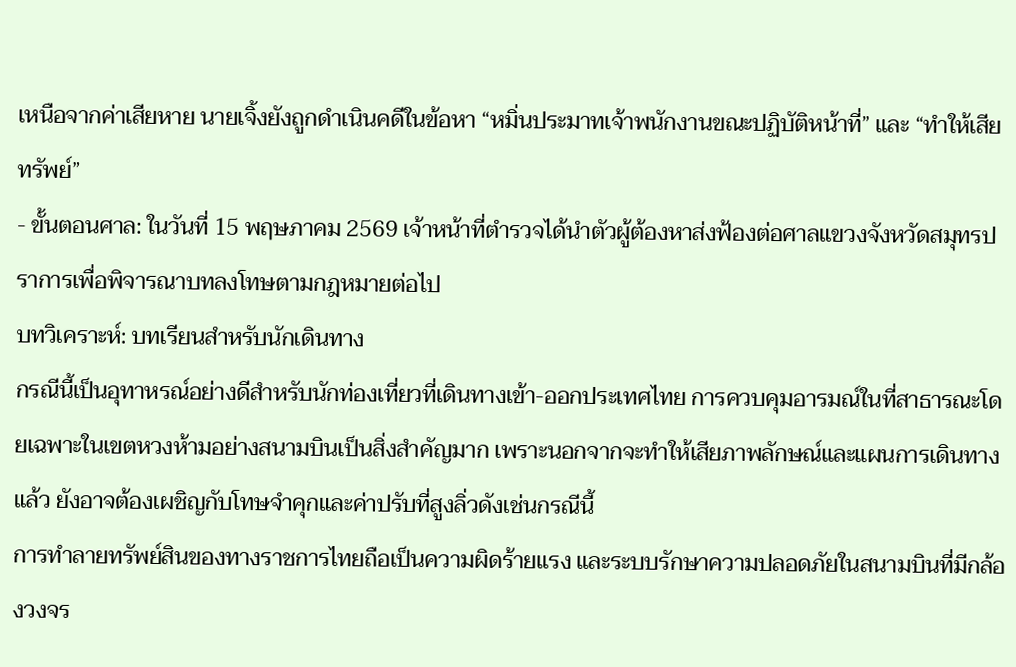เหนือจากค่าเสียหาย นายเจิ้งยังถูกดำเนินคดีในข้อหา “หมิ่นประมาทเจ้าพนักงานขณะปฏิบัติหน้าที่” และ “ทำให้เสียทรัพย์”
- ขั้นตอนศาล: ในวันที่ 15 พฤษภาคม 2569 เจ้าหน้าที่ตำรวจได้นำตัวผู้ต้องหาส่งฟ้องต่อศาลแขวงจังหวัดสมุทรปราการเพื่อพิจารณาบทลงโทษตามกฎหมายต่อไป
บทวิเคราะห์: บทเรียนสำหรับนักเดินทาง
กรณีนี้เป็นอุทาหรณ์อย่างดีสำหรับนักท่องเที่ยวที่เดินทางเข้า-ออกประเทศไทย การควบคุมอารมณ์ในที่สาธารณะโดยเฉพาะในเขตหวงห้ามอย่างสนามบินเป็นสิ่งสำคัญมาก เพราะนอกจากจะทำให้เสียภาพลักษณ์และแผนการเดินทางแล้ว ยังอาจต้องเผชิญกับโทษจำคุกและค่าปรับที่สูงลิ่วดังเช่นกรณีนี้
การทำลายทรัพย์สินของทางราชการไทยถือเป็นความผิดร้ายแรง และระบบรักษาความปลอดภัยในสนามบินที่มีกล้องวงจร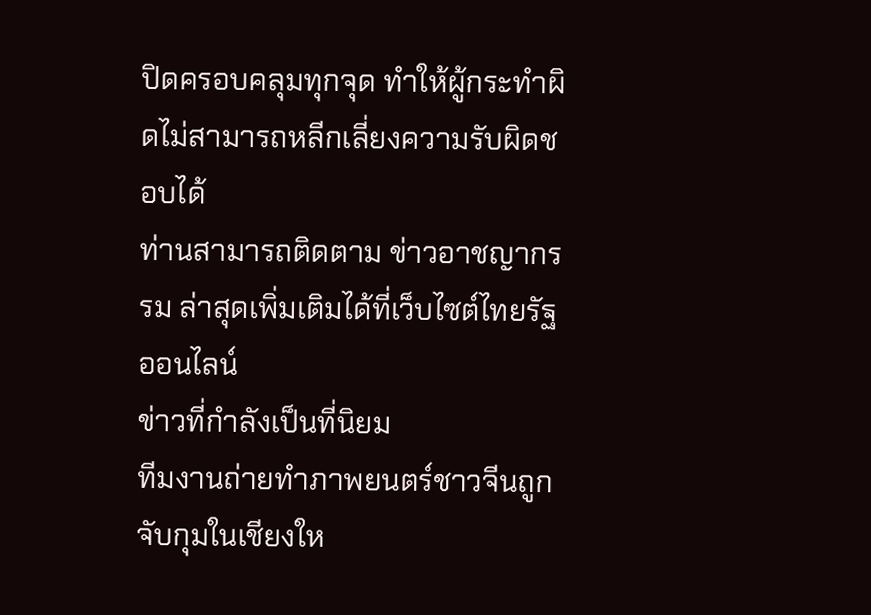ปิดครอบคลุมทุกจุด ทำให้ผู้กระทำผิดไม่สามารถหลีกเลี่ยงความรับผิดชอบได้
ท่านสามารถติดตาม ข่าวอาชญากรรม ล่าสุดเพิ่มเติมได้ที่เว็บไซต์ไทยรัฐออนไลน์
ข่าวที่กำลังเป็นที่นิยม
ทีมงานถ่ายทำภาพยนตร์ชาวจีนถูกจับกุมในเชียงให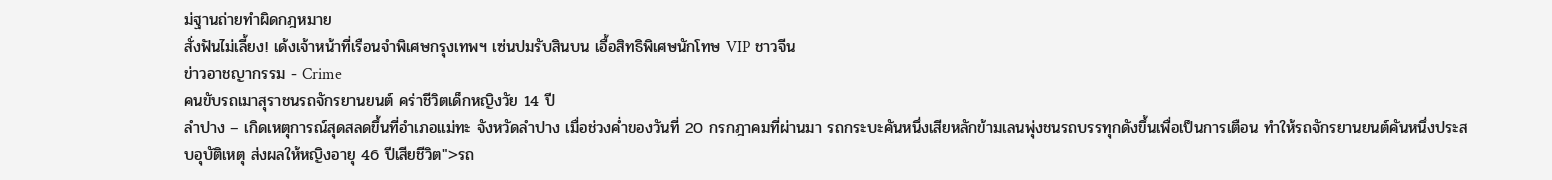ม่ฐานถ่ายทำผิดกฎหมาย
สั่งฟันไม่เลี้ยง! เด้งเจ้าหน้าที่เรือนจำพิเศษกรุงเทพฯ เซ่นปมรับสินบน เอื้อสิทธิพิเศษนักโทษ VIP ชาวจีน
ข่าวอาชญากรรม - Crime
คนขับรถเมาสุราชนรถจักรยานยนต์ คร่าชีวิตเด็กหญิงวัย 14 ปี
ลำปาง – เกิดเหตุการณ์สุดสลดขึ้นที่อำเภอแม่ทะ จังหวัดลำปาง เมื่อช่วงค่ำของวันที่ 20 กรกฎาคมที่ผ่านมา รถกระบะคันหนึ่งเสียหลักข้ามเลนพุ่งชนรถบรรทุกดังขึ้นเพื่อเป็นการเตือน ทำให้รถจักรยานยนต์คันหนึ่งประสบอุบัติเหตุ ส่งผลให้หญิงอายุ 46 ปีเสียชีวิต">รถ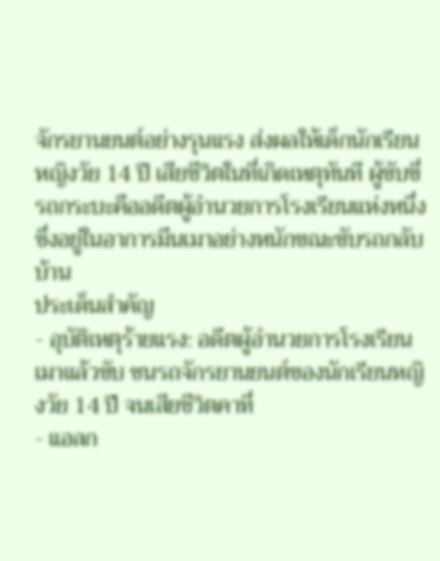จักรยานยนต์อย่างรุนแรง ส่งผลให้เด็กนักเรียนหญิงวัย 14 ปี เสียชีวิตในที่เกิดเหตุทันที ผู้ขับขี่รถกระบะคืออดีตผู้อำนวยการโรงเรียนแห่งหนึ่ง ซึ่งอยู่ในอาการมึนเมาอย่างหนักขณะขับรถกลับบ้าน
ประเด็นสำคัญ
- อุบัติเหตุร้ายแรง: อดีตผู้อำนวยการโรงเรียนเมาแล้วขับ ชนรถจักรยานยนต์ของนักเรียนหญิงวัย 14 ปี จนเสียชีวิตคาที่
- แอลก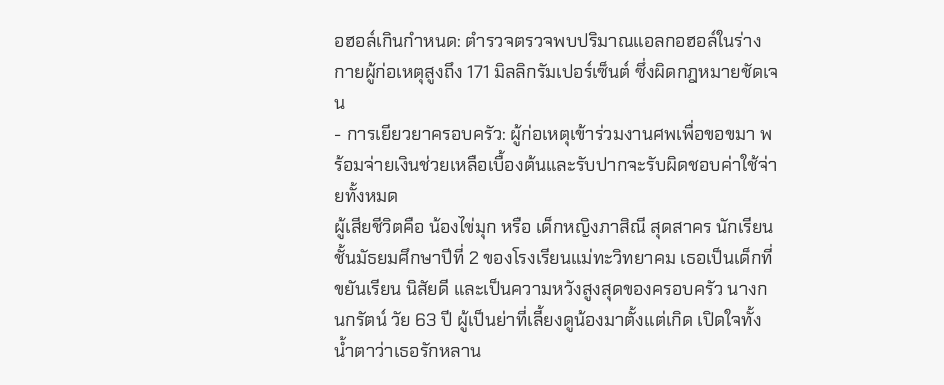อฮอล์เกินกำหนด: ตำรวจตรวจพบปริมาณแอลกอฮอล์ในร่างกายผู้ก่อเหตุสูงถึง 171 มิลลิกรัมเปอร์เซ็นต์ ซึ่งผิดกฎหมายชัดเจน
- การเยียวยาครอบครัว: ผู้ก่อเหตุเข้าร่วมงานศพเพื่อขอขมา พร้อมจ่ายเงินช่วยเหลือเบื้องต้นและรับปากจะรับผิดชอบค่าใช้จ่ายทั้งหมด
ผู้เสียชีวิตคือ น้องไข่มุก หรือ เด็กหญิงภาสิณี สุดสาคร นักเรียนชั้นมัธยมศึกษาปีที่ 2 ของโรงเรียนแม่ทะวิทยาคม เธอเป็นเด็กที่ขยันเรียน นิสัยดี และเป็นความหวังสูงสุดของครอบครัว นางกนกรัตน์ วัย 63 ปี ผู้เป็นย่าที่เลี้ยงดูน้องมาตั้งแต่เกิด เปิดใจทั้งน้ำตาว่าเธอรักหลาน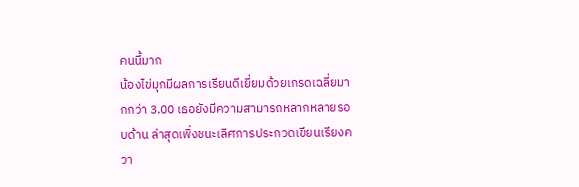คนนี้มาก
น้องไข่มุกมีผลการเรียนดีเยี่ยมด้วยเกรดเฉลี่ยมากกว่า 3.00 เธอยังมีความสามารถหลากหลายรอบด้าน ล่าสุดเพิ่งชนะเลิศการประกวดเขียนเรียงควา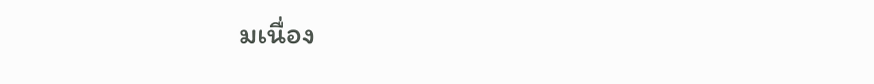มเนื่อง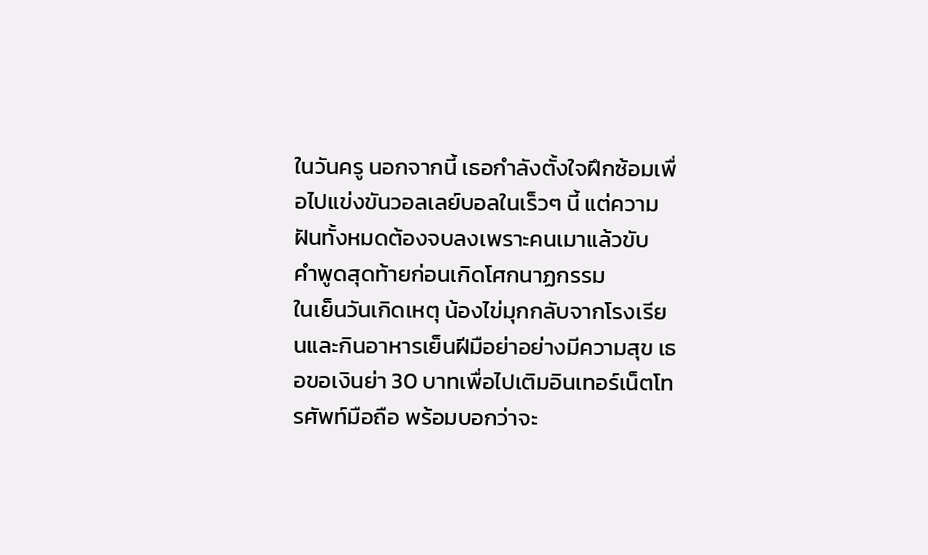ในวันครู นอกจากนี้ เธอกำลังตั้งใจฝึกซ้อมเพื่อไปแข่งขันวอลเลย์บอลในเร็วๆ นี้ แต่ความฝันทั้งหมดต้องจบลงเพราะคนเมาแล้วขับ
คำพูดสุดท้ายก่อนเกิดโศกนาฏกรรม
ในเย็นวันเกิดเหตุ น้องไข่มุกกลับจากโรงเรียนและกินอาหารเย็นฝีมือย่าอย่างมีความสุข เธอขอเงินย่า 30 บาทเพื่อไปเติมอินเทอร์เน็ตโทรศัพท์มือถือ พร้อมบอกว่าจะ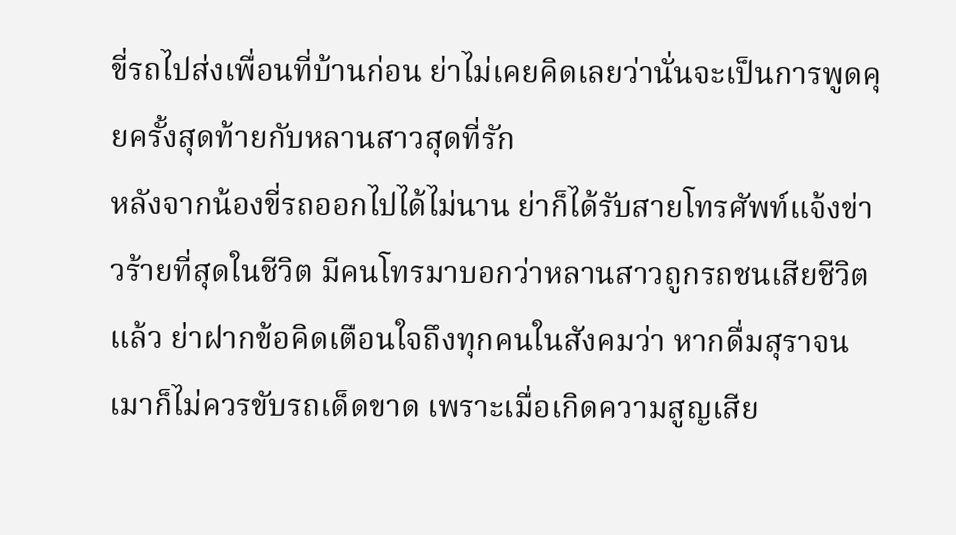ขี่รถไปส่งเพื่อนที่บ้านก่อน ย่าไม่เคยคิดเลยว่านั่นจะเป็นการพูดคุยครั้งสุดท้ายกับหลานสาวสุดที่รัก
หลังจากน้องขี่รถออกไปได้ไม่นาน ย่าก็ได้รับสายโทรศัพท์แจ้งข่าวร้ายที่สุดในชีวิต มีคนโทรมาบอกว่าหลานสาวถูกรถชนเสียชีวิตแล้ว ย่าฝากข้อคิดเตือนใจถึงทุกคนในสังคมว่า หากดื่มสุราจนเมาก็ไม่ควรขับรถเด็ดขาด เพราะเมื่อเกิดความสูญเสีย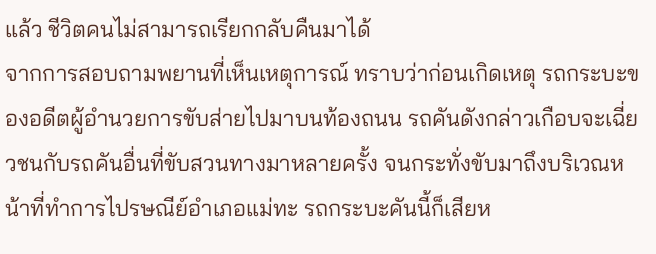แล้ว ชีวิตคนไม่สามารถเรียกกลับคืนมาได้
จากการสอบถามพยานที่เห็นเหตุการณ์ ทราบว่าก่อนเกิดเหตุ รถกระบะของอดีตผู้อำนวยการขับส่ายไปมาบนท้องถนน รถคันดังกล่าวเกือบจะเฉี่ยวชนกับรถคันอื่นที่ขับสวนทางมาหลายครั้ง จนกระทั่งขับมาถึงบริเวณหน้าที่ทำการไปรษณีย์อำเภอแม่ทะ รถกระบะคันนี้ก็เสียห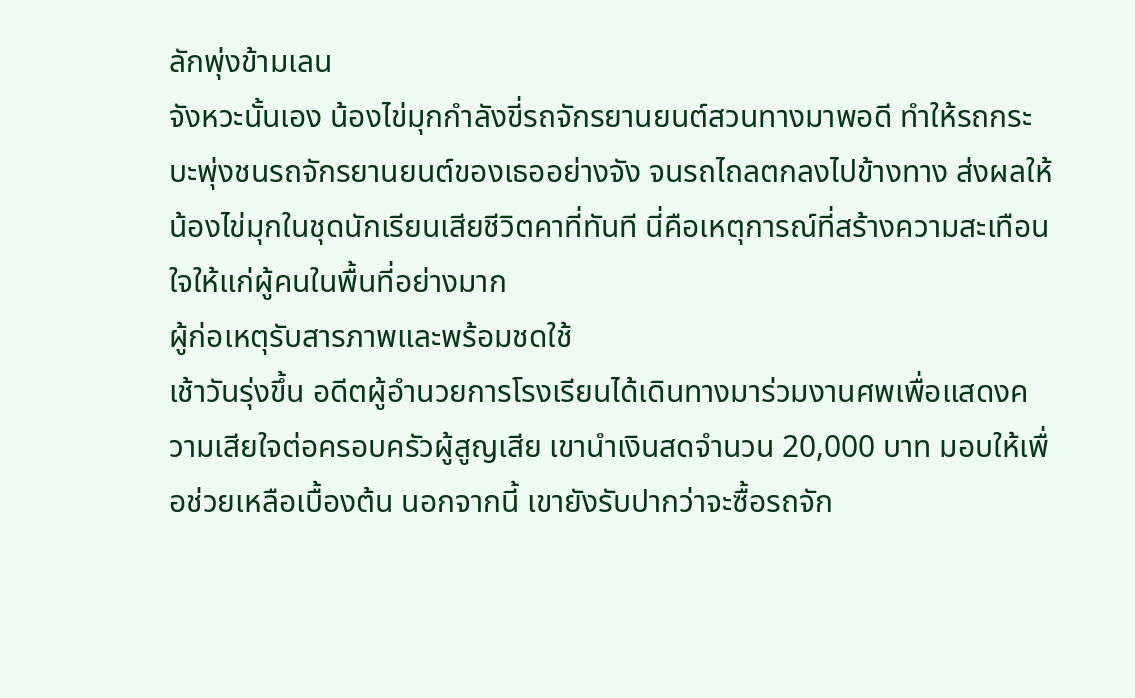ลักพุ่งข้ามเลน
จังหวะนั้นเอง น้องไข่มุกกำลังขี่รถจักรยานยนต์สวนทางมาพอดี ทำให้รถกระบะพุ่งชนรถจักรยานยนต์ของเธออย่างจัง จนรถไถลตกลงไปข้างทาง ส่งผลให้น้องไข่มุกในชุดนักเรียนเสียชีวิตคาที่ทันที นี่คือเหตุการณ์ที่สร้างความสะเทือนใจให้แก่ผู้คนในพื้นที่อย่างมาก
ผู้ก่อเหตุรับสารภาพและพร้อมชดใช้
เช้าวันรุ่งขึ้น อดีตผู้อำนวยการโรงเรียนได้เดินทางมาร่วมงานศพเพื่อแสดงความเสียใจต่อครอบครัวผู้สูญเสีย เขานำเงินสดจำนวน 20,000 บาท มอบให้เพื่อช่วยเหลือเบื้องต้น นอกจากนี้ เขายังรับปากว่าจะซื้อรถจัก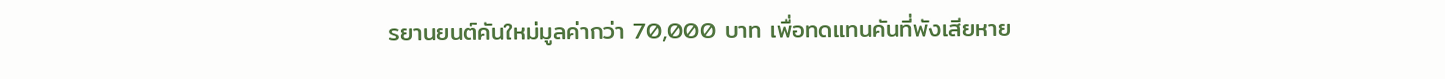รยานยนต์คันใหม่มูลค่ากว่า 70,000 บาท เพื่อทดแทนคันที่พังเสียหาย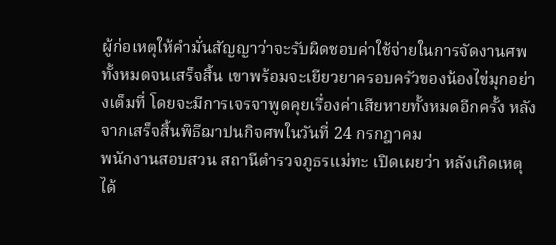ผู้ก่อเหตุให้คำมั่นสัญญาว่าจะรับผิดชอบค่าใช้จ่ายในการจัดงานศพทั้งหมดจนเสร็จสิ้น เขาพร้อมจะเยียวยาครอบครัวของน้องไข่มุกอย่างเต็มที่ โดยจะมีการเจรจาพูดคุยเรื่องค่าเสียหายทั้งหมดอีกครั้ง หลังจากเสร็จสิ้นพิธีฌาปนกิจศพในวันที่ 24 กรกฎาคม
พนักงานสอบสวน สถานีตำรวจภูธรแม่ทะ เปิดเผยว่า หลังเกิดเหตุได้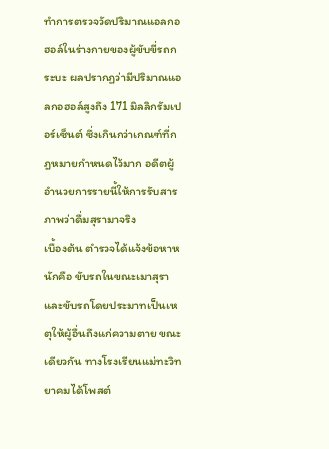ทำการตรวจวัดปริมาณแอลกอฮอล์ในร่างกายของผู้ขับขี่รถกระบะ ผลปรากฏว่ามีปริมาณแอลกอฮอล์สูงถึง 171 มิลลิกรัมเปอร์เซ็นต์ ซึ่งเกินกว่าเกณฑ์ที่กฎหมายกำหนดไว้มาก อดีตผู้อำนวยการรายนี้ให้การรับสารภาพว่าดื่มสุรามาจริง
เบื้องต้น ตำรวจได้แจ้งข้อหาหนักคือ ขับรถในขณะเมาสุรา และขับรถโดยประมาทเป็นเหตุให้ผู้อื่นถึงแก่ความตาย ขณะเดียวกัน ทางโรงเรียนแม่ทะวิทยาคมได้โพสต์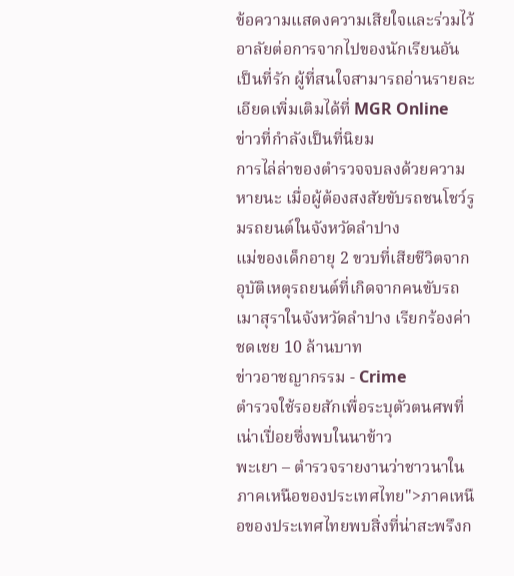ข้อความแสดงความเสียใจและร่วมไว้อาลัยต่อการจากไปของนักเรียนอันเป็นที่รัก ผู้ที่สนใจสามารถอ่านรายละเอียดเพิ่มเติมได้ที่ MGR Online
ข่าวที่กำลังเป็นที่นิยม
การไล่ล่าของตำรวจจบลงด้วยความหายนะ เมื่อผู้ต้องสงสัยขับรถชนโชว์รูมรถยนต์ในจังหวัดลำปาง
แม่ของเด็กอายุ 2 ขวบที่เสียชีวิตจากอุบัติเหตุรถยนต์ที่เกิดจากคนขับรถเมาสุราในจังหวัดลำปาง เรียกร้องค่าชดเชย 10 ล้านบาท
ข่าวอาชญากรรม - Crime
ตำรวจใช้รอยสักเพื่อระบุตัวตนศพที่เน่าเปื่อยซึ่งพบในนาข้าว
พะเยา – ตำรวจรายงานว่าชาวนาในภาคเหนือของประเทศไทย">ภาคเหนือของประเทศไทยพบสิ่งที่น่าสะพรึงก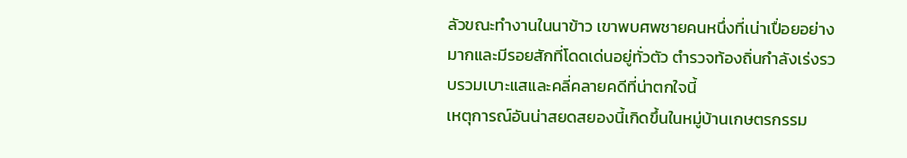ลัวขณะทำงานในนาข้าว เขาพบศพชายคนหนึ่งที่เน่าเปื่อยอย่างมากและมีรอยสักที่โดดเด่นอยู่ทั่วตัว ตำรวจท้องถิ่นกำลังเร่งรวบรวมเบาะแสและคลี่คลายคดีที่น่าตกใจนี้
เหตุการณ์อันน่าสยดสยองนี้เกิดขึ้นในหมู่บ้านเกษตรกรรม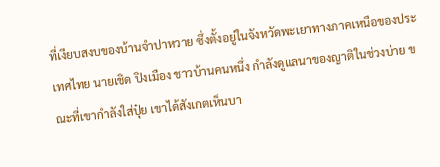ที่เงียบสงบของบ้านจำปาหวาย ซึ่งตั้งอยู่ในจังหวัดพะเยาทางภาคเหนือของประเทศไทย นายเชิด ปิงเมือง ชาวบ้านคนหนึ่ง กำลังดูแลนาของญาติในช่วงบ่าย ขณะที่เขากำลังใส่ปุ๋ย เขาได้สังเกตเห็นบา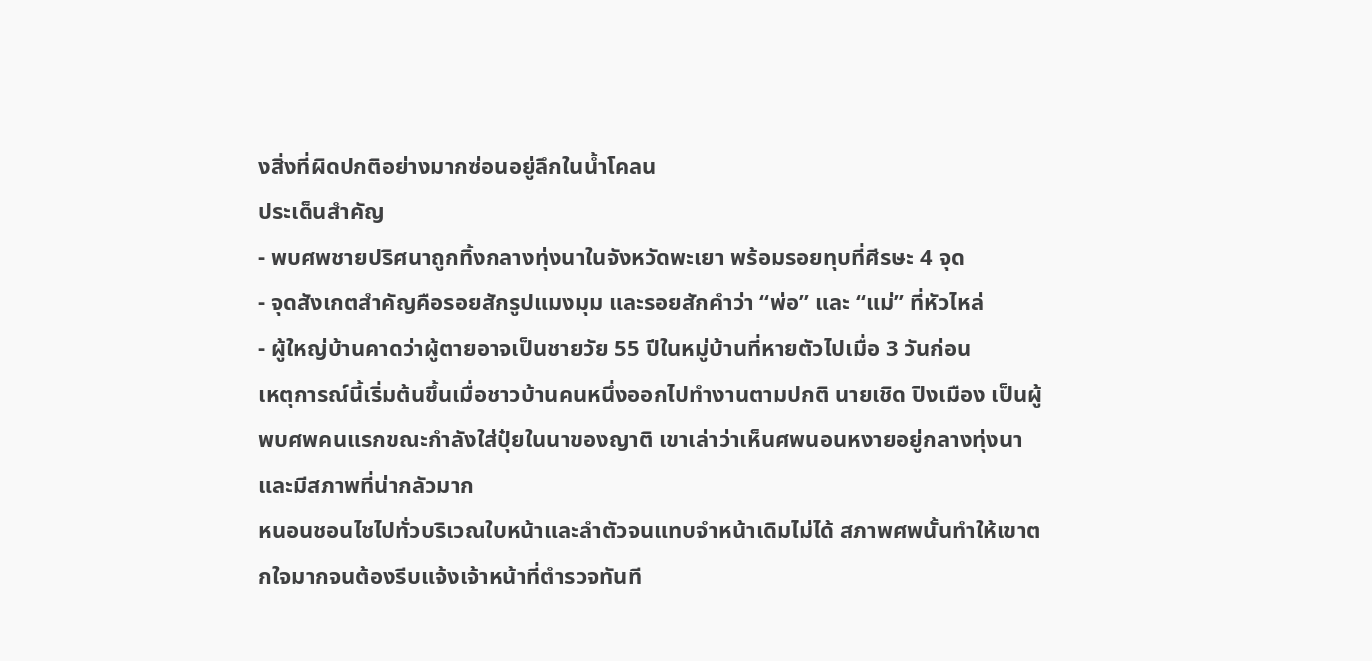งสิ่งที่ผิดปกติอย่างมากซ่อนอยู่ลึกในน้ำโคลน
ประเด็นสำคัญ
- พบศพชายปริศนาถูกทิ้งกลางทุ่งนาในจังหวัดพะเยา พร้อมรอยทุบที่ศีรษะ 4 จุด
- จุดสังเกตสำคัญคือรอยสักรูปแมงมุม และรอยสักคำว่า “พ่อ” และ “แม่” ที่หัวไหล่
- ผู้ใหญ่บ้านคาดว่าผู้ตายอาจเป็นชายวัย 55 ปีในหมู่บ้านที่หายตัวไปเมื่อ 3 วันก่อน
เหตุการณ์นี้เริ่มต้นขึ้นเมื่อชาวบ้านคนหนึ่งออกไปทำงานตามปกติ นายเชิด ปิงเมือง เป็นผู้พบศพคนแรกขณะกำลังใส่ปุ๋ยในนาของญาติ เขาเล่าว่าเห็นศพนอนหงายอยู่กลางทุ่งนาและมีสภาพที่น่ากลัวมาก
หนอนชอนไชไปทั่วบริเวณใบหน้าและลำตัวจนแทบจำหน้าเดิมไม่ได้ สภาพศพนั้นทำให้เขาตกใจมากจนต้องรีบแจ้งเจ้าหน้าที่ตำรวจทันที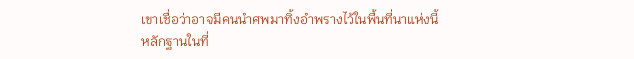เขาเชื่อว่าอาจมีคนนำศพมาทิ้งอำพรางไว้ในพื้นที่นาแห่งนี้
หลักฐานในที่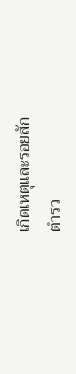เกิดเหตุและรอยสัก
ตำรว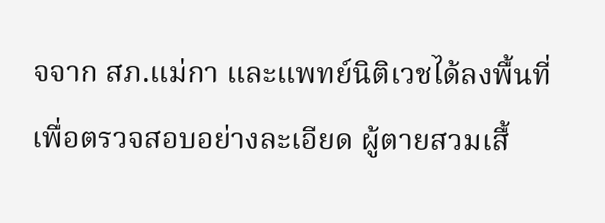จจาก สภ.แม่กา และแพทย์นิติเวชได้ลงพื้นที่เพื่อตรวจสอบอย่างละเอียด ผู้ตายสวมเสื้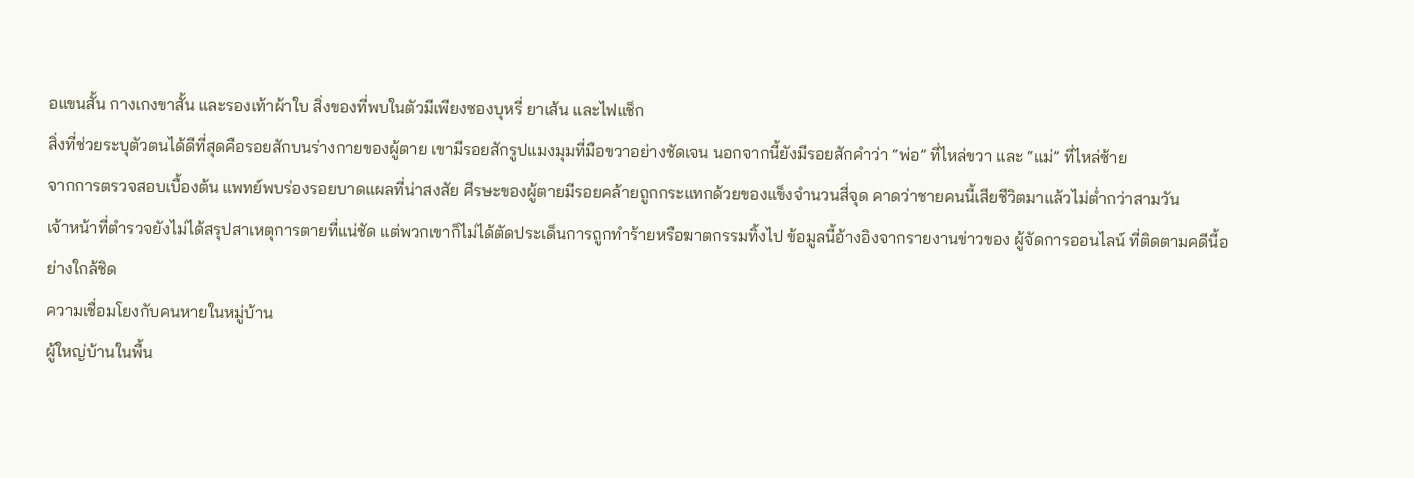อแขนสั้น กางเกงขาสั้น และรองเท้าผ้าใบ สิ่งของที่พบในตัวมีเพียงซองบุหรี่ ยาเส้น และไฟแช็ก
สิ่งที่ช่วยระบุตัวตนได้ดีที่สุดคือรอยสักบนร่างกายของผู้ตาย เขามีรอยสักรูปแมงมุมที่มือขวาอย่างชัดเจน นอกจากนี้ยังมีรอยสักคำว่า “พ่อ” ที่ไหล่ขวา และ “แม่” ที่ไหล่ซ้าย
จากการตรวจสอบเบื้องต้น แพทย์พบร่องรอยบาดแผลที่น่าสงสัย ศีรษะของผู้ตายมีรอยคล้ายถูกกระแทกด้วยของแข็งจำนวนสี่จุด คาดว่าชายคนนี้เสียชีวิตมาแล้วไม่ต่ำกว่าสามวัน
เจ้าหน้าที่ตำรวจยังไม่ได้สรุปสาเหตุการตายที่แน่ชัด แต่พวกเขาก็ไม่ได้ตัดประเด็นการถูกทำร้ายหรือฆาตกรรมทิ้งไป ข้อมูลนี้อ้างอิงจากรายงานข่าวของ ผู้จัดการออนไลน์ ที่ติดตามคดีนี้อย่างใกล้ชิด
ความเชื่อมโยงกับคนหายในหมู่บ้าน
ผู้ใหญ่บ้านในพื้น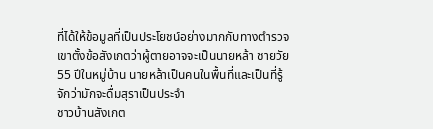ที่ได้ให้ข้อมูลที่เป็นประโยชน์อย่างมากกับทางตำรวจ เขาตั้งข้อสังเกตว่าผู้ตายอาจจะเป็นนายหล้า ชายวัย 55 ปีในหมู่บ้าน นายหล้าเป็นคนในพื้นที่และเป็นที่รู้จักว่ามักจะดื่มสุราเป็นประจำ
ชาวบ้านสังเกต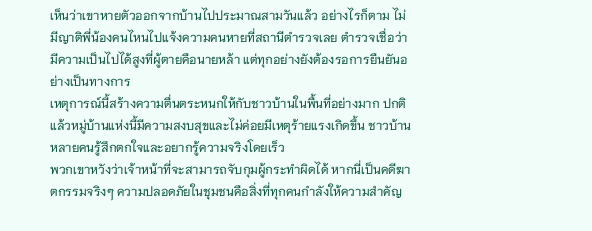เห็นว่าเขาหายตัวออกจากบ้านไปประมาณสามวันแล้ว อย่างไรก็ตาม ไม่มีญาติพี่น้องคนไหนไปแจ้งความคนหายที่สถานีตำรวจเลย ตำรวจเชื่อว่ามีความเป็นไปได้สูงที่ผู้ตายคือนายหล้า แต่ทุกอย่างยังต้องรอการยืนยันอย่างเป็นทางการ
เหตุการณ์นี้สร้างความตื่นตระหนกให้กับชาวบ้านในพื้นที่อย่างมาก ปกติแล้วหมู่บ้านแห่งนี้มีความสงบสุขและไม่ค่อยมีเหตุร้ายแรงเกิดขึ้น ชาวบ้านหลายคนรู้สึกตกใจและอยากรู้ความจริงโดยเร็ว
พวกเขาหวังว่าเจ้าหน้าที่จะสามารถจับกุมผู้กระทำผิดได้ หากนี่เป็นคดีฆาตกรรมจริงๆ ความปลอดภัยในชุมชนคือสิ่งที่ทุกคนกำลังให้ความสำคัญ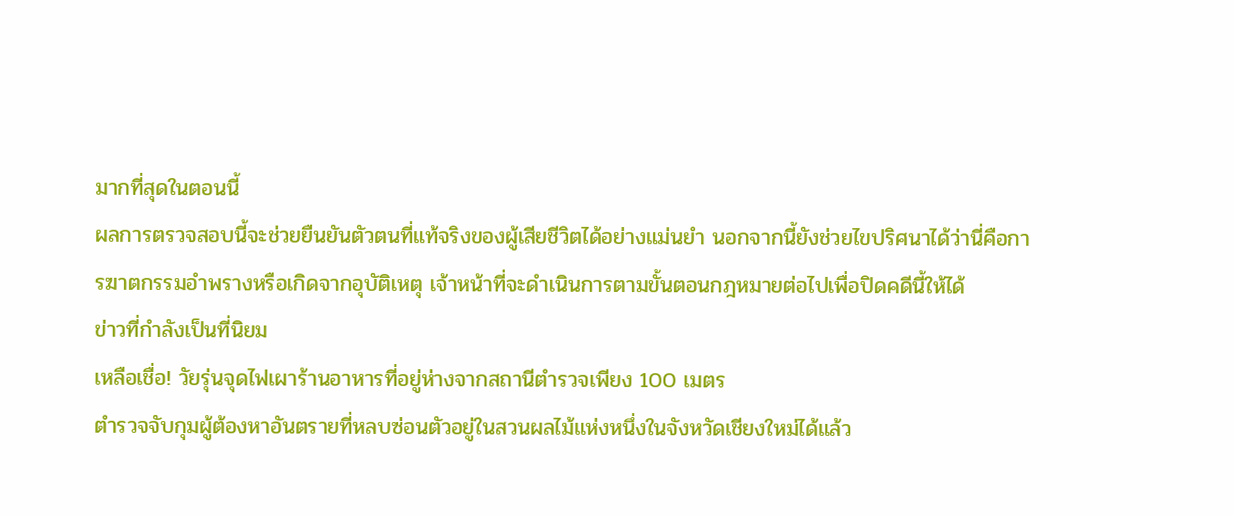มากที่สุดในตอนนี้
ผลการตรวจสอบนี้จะช่วยยืนยันตัวตนที่แท้จริงของผู้เสียชีวิตได้อย่างแม่นยำ นอกจากนี้ยังช่วยไขปริศนาได้ว่านี่คือการฆาตกรรมอำพรางหรือเกิดจากอุบัติเหตุ เจ้าหน้าที่จะดำเนินการตามขั้นตอนกฎหมายต่อไปเพื่อปิดคดีนี้ให้ได้
ข่าวที่กำลังเป็นที่นิยม
เหลือเชื่อ! วัยรุ่นจุดไฟเผาร้านอาหารที่อยู่ห่างจากสถานีตำรวจเพียง 100 เมตร
ตำรวจจับกุมผู้ต้องหาอันตรายที่หลบซ่อนตัวอยู่ในสวนผลไม้แห่งหนึ่งในจังหวัดเชียงใหม่ได้แล้ว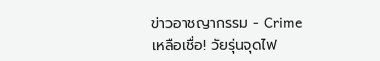ข่าวอาชญากรรม - Crime
เหลือเชื่อ! วัยรุ่นจุดไฟ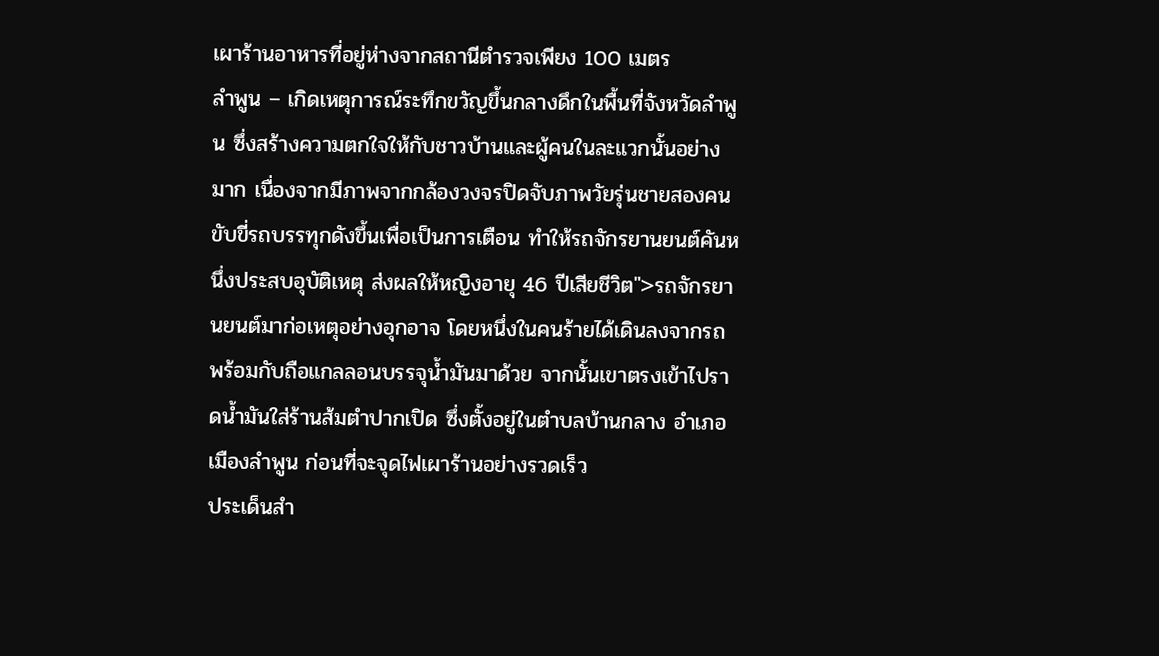เผาร้านอาหารที่อยู่ห่างจากสถานีตำรวจเพียง 100 เมตร
ลำพูน – เกิดเหตุการณ์ระทึกขวัญขึ้นกลางดึกในพื้นที่จังหวัดลำพูน ซึ่งสร้างความตกใจให้กับชาวบ้านและผู้คนในละแวกนั้นอย่างมาก เนื่องจากมีภาพจากกล้องวงจรปิดจับภาพวัยรุ่นชายสองคน ขับขี่รถบรรทุกดังขึ้นเพื่อเป็นการเตือน ทำให้รถจักรยานยนต์คันหนึ่งประสบอุบัติเหตุ ส่งผลให้หญิงอายุ 46 ปีเสียชีวิต">รถจักรยานยนต์มาก่อเหตุอย่างอุกอาจ โดยหนึ่งในคนร้ายได้เดินลงจากรถพร้อมกับถือแกลลอนบรรจุน้ำมันมาด้วย จากนั้นเขาตรงเข้าไปราดน้ำมันใส่ร้านส้มตำปากเปิด ซึ่งตั้งอยู่ในตำบลบ้านกลาง อำเภอเมืองลำพูน ก่อนที่จะจุดไฟเผาร้านอย่างรวดเร็ว
ประเด็นสำ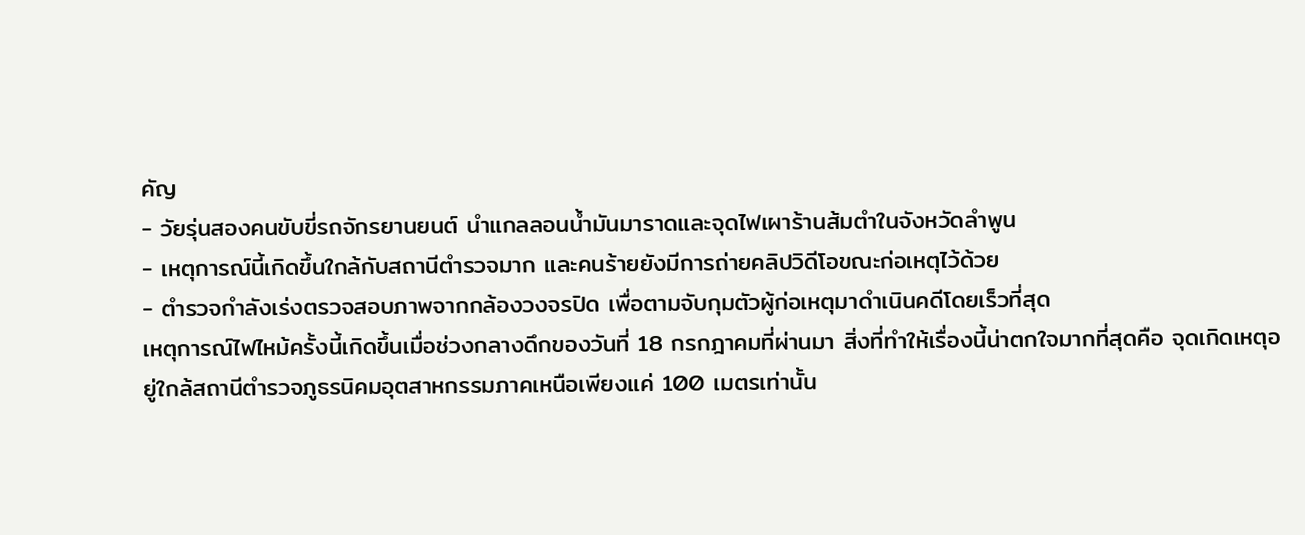คัญ
- วัยรุ่นสองคนขับขี่รถจักรยานยนต์ นำแกลลอนน้ำมันมาราดและจุดไฟเผาร้านส้มตำในจังหวัดลำพูน
- เหตุการณ์นี้เกิดขึ้นใกล้กับสถานีตำรวจมาก และคนร้ายยังมีการถ่ายคลิปวิดีโอขณะก่อเหตุไว้ด้วย
- ตำรวจกำลังเร่งตรวจสอบภาพจากกล้องวงจรปิด เพื่อตามจับกุมตัวผู้ก่อเหตุมาดำเนินคดีโดยเร็วที่สุด
เหตุการณ์ไฟไหม้ครั้งนี้เกิดขึ้นเมื่อช่วงกลางดึกของวันที่ 18 กรกฎาคมที่ผ่านมา สิ่งที่ทำให้เรื่องนี้น่าตกใจมากที่สุดคือ จุดเกิดเหตุอยู่ใกล้สถานีตำรวจภูธรนิคมอุตสาหกรรมภาคเหนือเพียงแค่ 100 เมตรเท่านั้น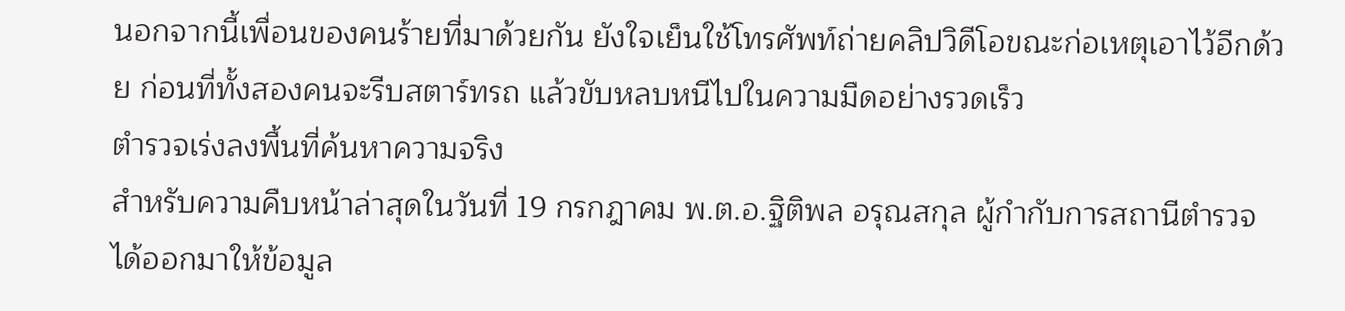นอกจากนี้เพื่อนของคนร้ายที่มาด้วยกัน ยังใจเย็นใช้โทรศัพท์ถ่ายคลิปวิดีโอขณะก่อเหตุเอาไว้อีกด้วย ก่อนที่ทั้งสองคนจะรีบสตาร์ทรถ แล้วขับหลบหนีไปในความมืดอย่างรวดเร็ว
ตำรวจเร่งลงพื้นที่ค้นหาความจริง
สำหรับความคืบหน้าล่าสุดในวันที่ 19 กรกฎาคม พ.ต.อ.ฐิติพล อรุณสกุล ผู้กำกับการสถานีตำรวจ ได้ออกมาให้ข้อมูล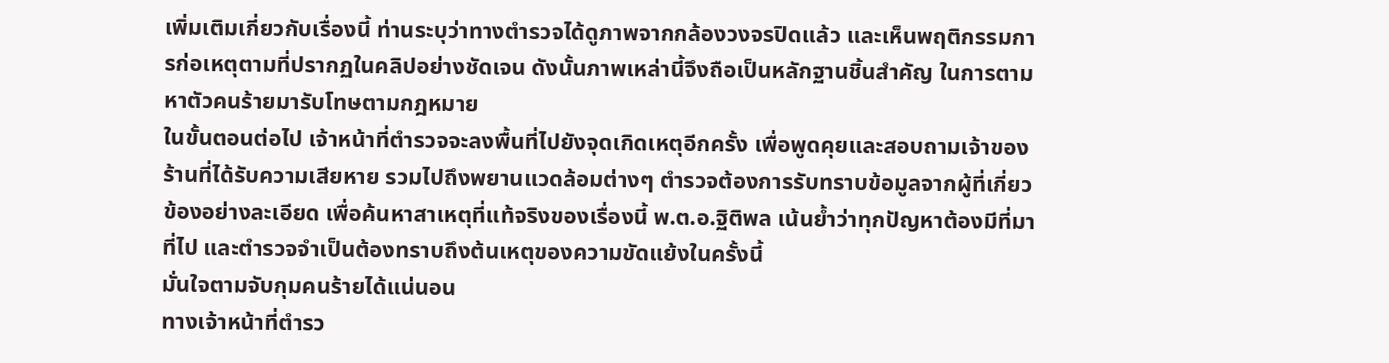เพิ่มเติมเกี่ยวกับเรื่องนี้ ท่านระบุว่าทางตำรวจได้ดูภาพจากกล้องวงจรปิดแล้ว และเห็นพฤติกรรมการก่อเหตุตามที่ปรากฏในคลิปอย่างชัดเจน ดังนั้นภาพเหล่านี้จึงถือเป็นหลักฐานชิ้นสำคัญ ในการตามหาตัวคนร้ายมารับโทษตามกฎหมาย
ในขั้นตอนต่อไป เจ้าหน้าที่ตำรวจจะลงพื้นที่ไปยังจุดเกิดเหตุอีกครั้ง เพื่อพูดคุยและสอบถามเจ้าของร้านที่ได้รับความเสียหาย รวมไปถึงพยานแวดล้อมต่างๆ ตำรวจต้องการรับทราบข้อมูลจากผู้ที่เกี่ยวข้องอย่างละเอียด เพื่อค้นหาสาเหตุที่แท้จริงของเรื่องนี้ พ.ต.อ.ฐิติพล เน้นย้ำว่าทุกปัญหาต้องมีที่มาที่ไป และตำรวจจำเป็นต้องทราบถึงต้นเหตุของความขัดแย้งในครั้งนี้
มั่นใจตามจับกุมคนร้ายได้แน่นอน
ทางเจ้าหน้าที่ตำรว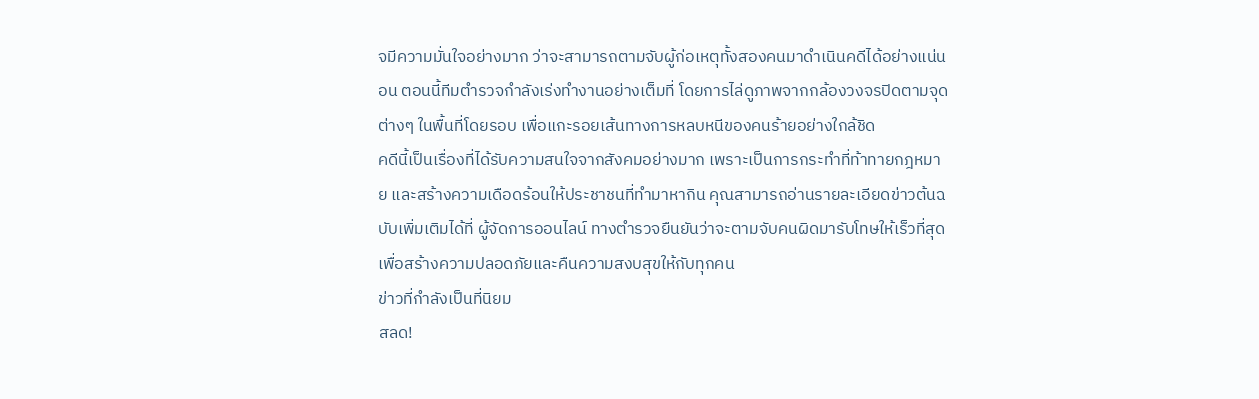จมีความมั่นใจอย่างมาก ว่าจะสามารถตามจับผู้ก่อเหตุทั้งสองคนมาดำเนินคดีได้อย่างแน่นอน ตอนนี้ทีมตำรวจกำลังเร่งทำงานอย่างเต็มที่ โดยการไล่ดูภาพจากกล้องวงจรปิดตามจุดต่างๆ ในพื้นที่โดยรอบ เพื่อแกะรอยเส้นทางการหลบหนีของคนร้ายอย่างใกล้ชิด
คดีนี้เป็นเรื่องที่ได้รับความสนใจจากสังคมอย่างมาก เพราะเป็นการกระทำที่ท้าทายกฎหมาย และสร้างความเดือดร้อนให้ประชาชนที่ทำมาหากิน คุณสามารถอ่านรายละเอียดข่าวต้นฉบับเพิ่มเติมได้ที่ ผู้จัดการออนไลน์ ทางตำรวจยืนยันว่าจะตามจับคนผิดมารับโทษให้เร็วที่สุด เพื่อสร้างความปลอดภัยและคืนความสงบสุขให้กับทุกคน
ข่าวที่กำลังเป็นที่นิยม
สลด!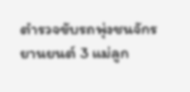ตำรวจขับรถพุ่งชนจักรยานยนต์ 3 แม่ลูก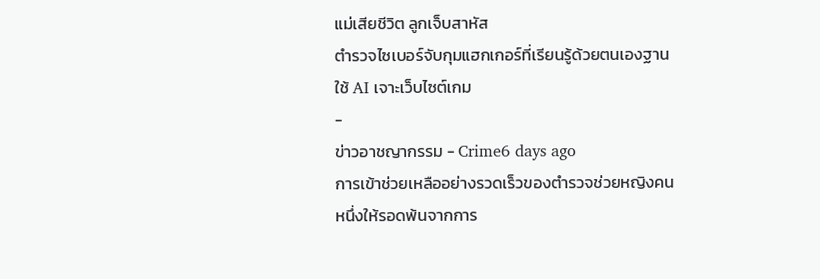แม่เสียชีวิต ลูกเจ็บสาหัส
ตำรวจไซเบอร์จับกุมแฮกเกอร์ที่เรียนรู้ด้วยตนเองฐานใช้ AI เจาะเว็บไซต์เกม
-
ข่าวอาชญากรรม - Crime6 days ago
การเข้าช่วยเหลืออย่างรวดเร็วของตำรวจช่วยหญิงคนหนึ่งให้รอดพ้นจากการ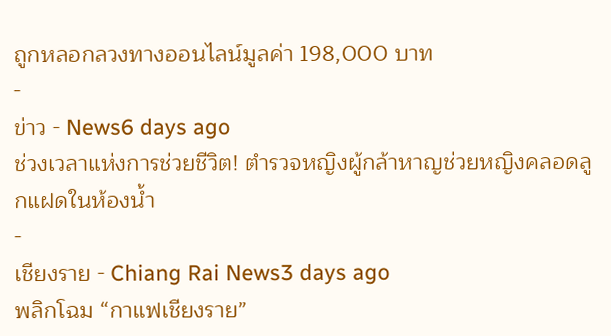ถูกหลอกลวงทางออนไลน์มูลค่า 198,000 บาท
-
ข่าว - News6 days ago
ช่วงเวลาแห่งการช่วยชีวิต! ตำรวจหญิงผู้กล้าหาญช่วยหญิงคลอดลูกแฝดในห้องน้ำ
-
เชียงราย - Chiang Rai News3 days ago
พลิกโฉม “กาแฟเชียงราย”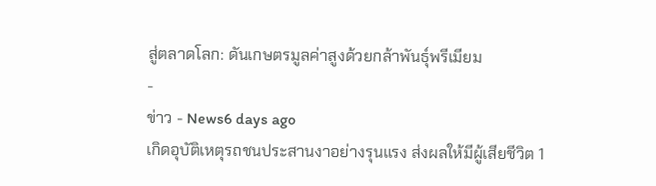สู่ตลาดโลก: ดันเกษตรมูลค่าสูงด้วยกล้าพันธุ์พรีเมียม
-
ข่าว - News6 days ago
เกิดอุบัติเหตุรถชนประสานงาอย่างรุนแรง ส่งผลให้มีผู้เสียชีวิต 1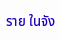ราย ในจัง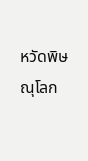หวัดพิษณุโลก